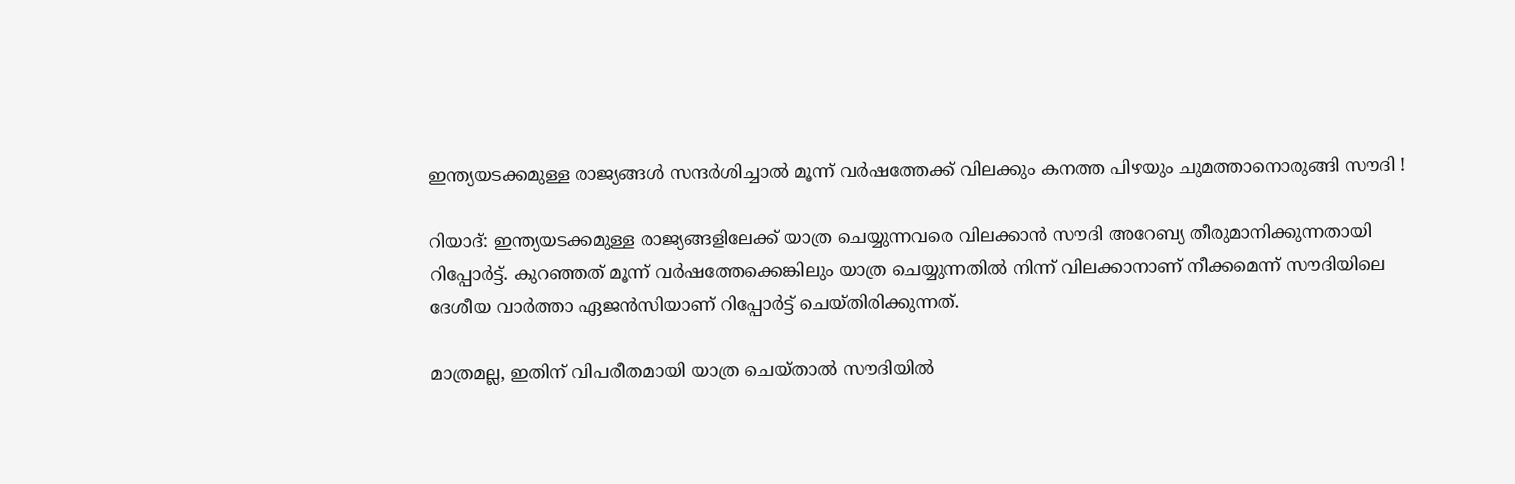ഇന്ത്യയടക്കമുള്ള രാജ്യങ്ങള്‍ സന്ദര്‍ശിച്ചാല്‍ മൂന്ന് വര്‍ഷത്തേക്ക് വിലക്കും കനത്ത പിഴയും ചുമത്താനൊരുങ്ങി സൗദി !

റിയാദ്: ഇന്ത്യയടക്കമുള്ള രാജ്യങ്ങളിലേക്ക് യാത്ര ചെയ്യുന്നവരെ വിലക്കാന്‍ സൗദി അറേബ്യ തീരുമാനിക്കുന്നതായി റിപ്പോര്‍ട്ട്. കുറഞ്ഞത് മൂന്ന് വര്‍ഷത്തേക്കെങ്കിലും യാത്ര ചെയ്യുന്നതില്‍ നിന്ന് വിലക്കാനാണ് നീക്കമെന്ന് സൗദിയിലെ ദേശീയ വാര്‍ത്താ ഏജന്‍സിയാണ് റിപ്പോര്‍ട്ട് ചെയ്തിരിക്കുന്നത്.

മാത്രമല്ല, ഇതിന് വിപരീതമായി യാത്ര ചെയ്താല്‍ സൗദിയില്‍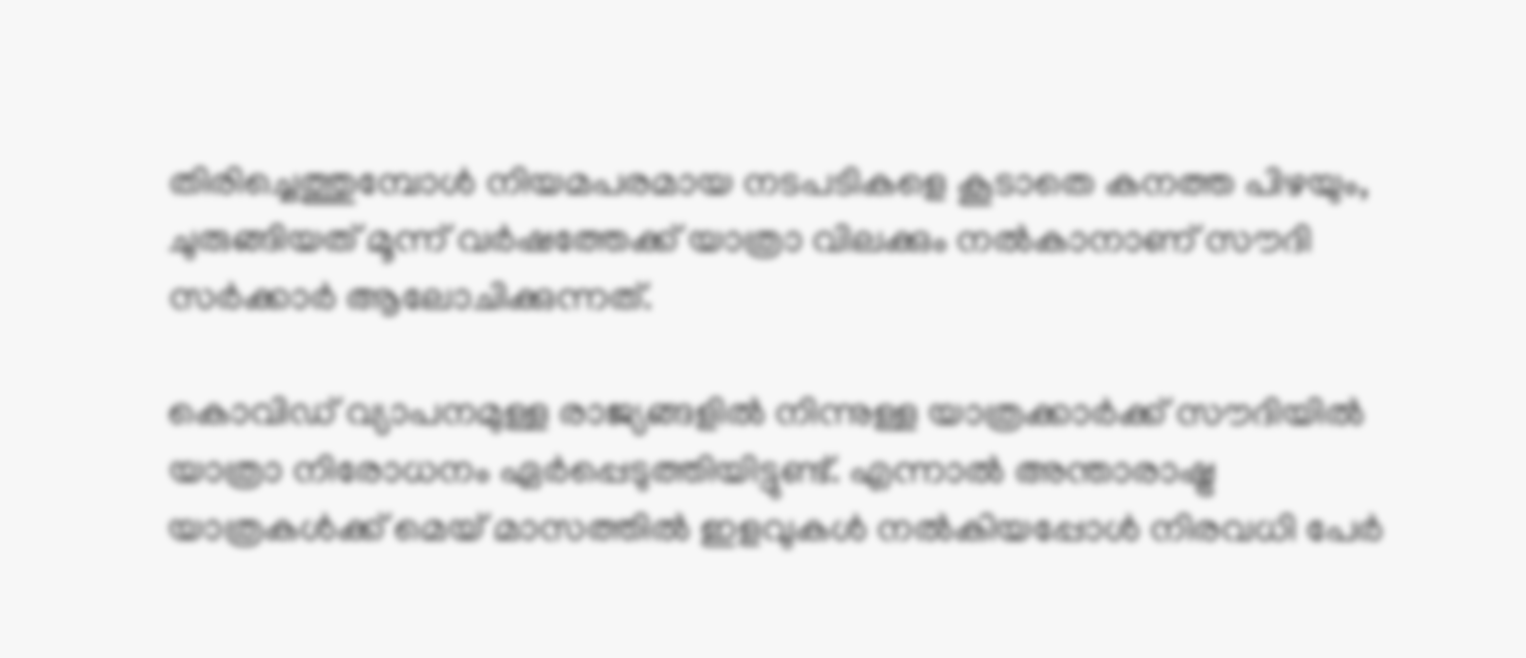തിരിച്ചെത്തുമ്പോള്‍ നിയമപരമായ നടപടികളെ കൂടാതെ കനത്ത പിഴയും, ചുരുങ്ങിയത് മൂന്ന് വര്‍ഷത്തേക്ക് യാത്രാ വിലക്കും നല്‍കാനാണ് സൗദി സര്‍ക്കാര്‍ ആലോചിക്കുന്നത്.

കൊവിഡ് വ്യാപനമുള്ള രാജ്യങ്ങളില്‍ നിന്നുള്ള യാത്രക്കാര്‍ക്ക് സൗദിയില്‍ യാത്രാ നിരോധനം ഏര്‍പ്പെടുത്തിയിട്ടുണ്ട്. എന്നാല്‍ അന്താരാഷ്ട്ര യാത്രകള്‍ക്ക് മെയ് മാസത്തില്‍ ഇളവുകള്‍ നല്‍കിയപ്പോള്‍ നിരവധി പേര്‍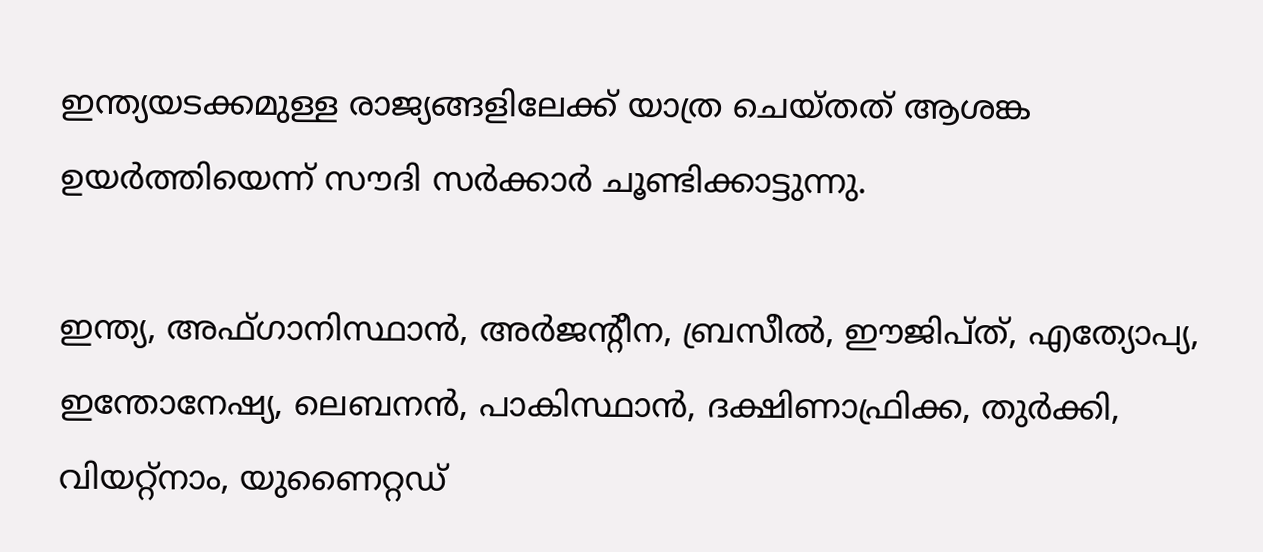ഇന്ത്യയടക്കമുള്ള രാജ്യങ്ങളിലേക്ക് യാത്ര ചെയ്തത് ആശങ്ക ഉയര്‍ത്തിയെന്ന് സൗദി സര്‍ക്കാര്‍ ചൂണ്ടിക്കാട്ടുന്നു.

ഇന്ത്യ, അഫ്ഗാനിസ്ഥാന്‍, അര്‍ജന്റീന, ബ്രസീല്‍, ഈജിപ്ത്, എത്യോപ്യ, ഇന്തോനേഷ്യ, ലെബനന്‍, പാകിസ്ഥാന്‍, ദക്ഷിണാഫ്രിക്ക, തുര്‍ക്കി, വിയറ്റ്‌നാം, യുണൈറ്റഡ്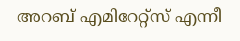അറബ് എമിറേറ്റ്‌സ് എന്നീ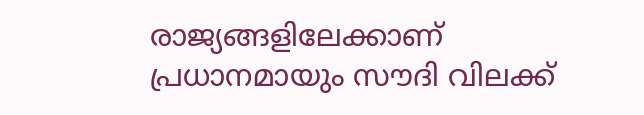രാജ്യങ്ങളിലേക്കാണ് പ്രധാനമായും സൗദി വിലക്ക്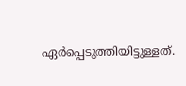ഏര്‍പ്പെടുത്തിയിട്ടുള്ളത്.